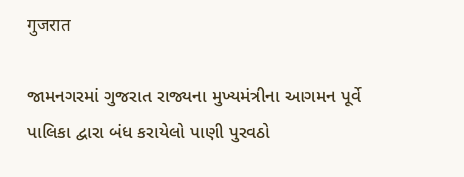गुजरात

જામનગરમાં ગુજરાત રાજ્યના મુખ્યમંત્રીના આગમન પૂર્વે પાલિકા દ્વારા બંધ કરાયેલો પાણી પુરવઠો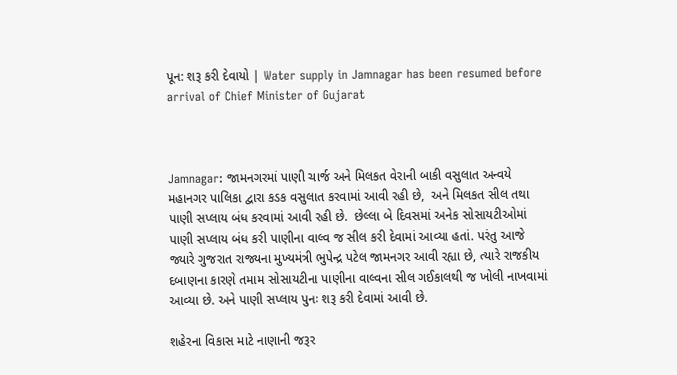પૂન: શરૂ કરી દેવાયો | Water supply in Jamnagar has been resumed before arrival of Chief Minister of Gujarat



Jamnagar: જામનગરમાં પાણી ચાર્જ અને મિલકત વેરાની બાકી વસુલાત અન્વયે મહાનગર પાલિકા દ્વારા કડક વસુલાત કરવામાં આવી રહી છે,  અને મિલકત સીલ તથા પાણી સપ્લાય બંધ કરવામાં આવી રહી છે.  છેલ્લા બે દિવસમાં અનેક સોસાયટીઓમાં પાણી સપ્લાય બંધ કરી પાણીના વાલ્વ જ સીલ કરી દેવામાં આવ્યા હતાં. પરંતુ આજે જ્યારે ગુજરાત રાજ્યના મુખ્યમંત્રી ભુપેન્દ્ર પટેલ જામનગર આવી રહ્યા છે, ત્યારે રાજકીય દબાણના કારણે તમામ સોસાયટીના પાણીના વાલ્વના સીલ ગઈકાલથી જ ખોલી નાખવામાં આવ્યા છે. અને પાણી સપ્લાય પુનઃ શરૂ કરી દેવામાં આવી છે.

શહેરના વિકાસ માટે નાણાની જરૂર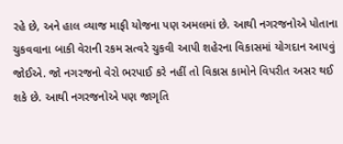રહે છે, અને હાલ વ્યાજ માફી યોજના પણ અમલમાં છે. આથી નગરજનોએ પોતાના ચુકવવાના બાકી વેરાની રકમ સત્વરે ચુકવી આપી શહેરના વિકાસમાં યોગદાન આપવું જોઈએ. જો નગરજનો વેરો ભરપાઈ કરે નહીં તો વિકાસ કામોને વિપરીત અસર થઈ શકે છે. આથી નગરજનોએ પણ જાગૃતિ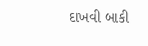દાખવી બાકી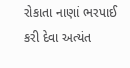રોકાતા નાણાં ભરપાઈ કરી દેવા અત્યંત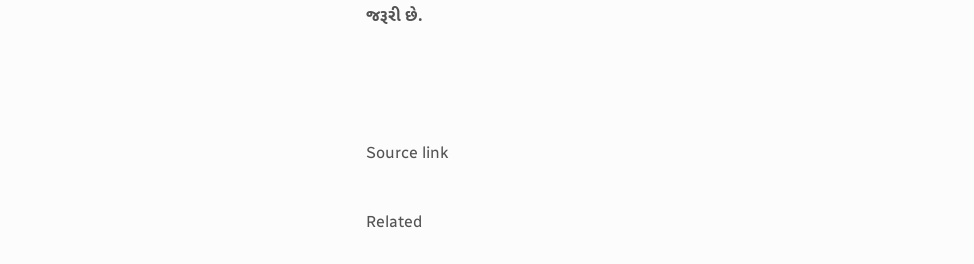જરૂરી છે.



Source link

Related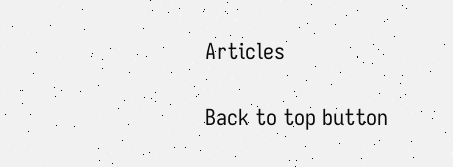Articles

Back to top button